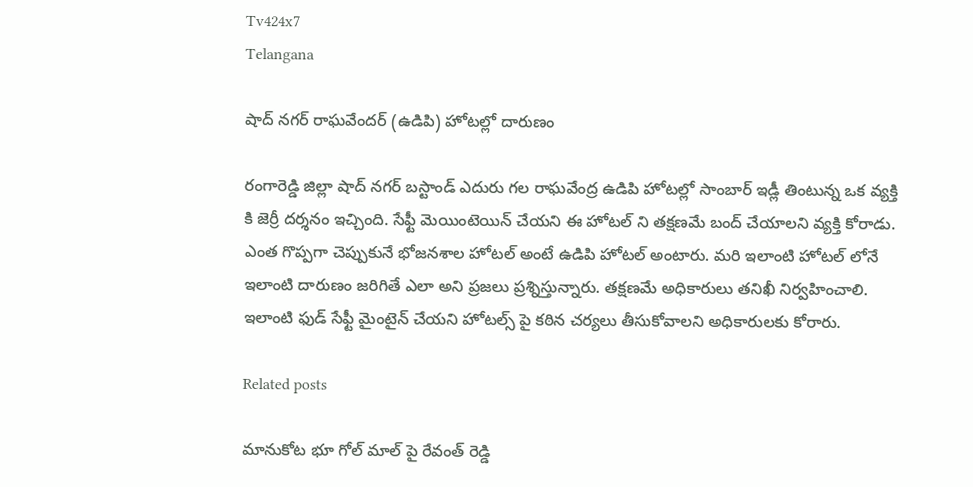Tv424x7
Telangana

షాద్ నగర్ రాఘవేందర్ (ఉడిపి) హోటల్లో దారుణం

రంగారెడ్డి జిల్లా షాద్ నగర్ బస్టాండ్ ఎదురు గల రాఘవేంద్ర ఉడిపి హోటల్లో సాంబార్ ఇడ్లీ తింటున్న ఒక వ్యక్తి కి జెర్రీ దర్శనం ఇచ్చింది. సేఫ్టీ మెయింటెయిన్ చేయని ఈ హోటల్ ని తక్షణమే బంద్ చేయాలని వ్యక్తి కోరాడు. ఎంత గొప్పగా చెప్పుకునే భోజనశాల హోటల్ అంటే ఉడిపి హోటల్ అంటారు. మరి ఇలాంటి హోటల్ లోనే ఇలాంటి దారుణం జరిగితే ఎలా అని ప్రజలు ప్రశ్నిస్తున్నారు. తక్షణమే అధికారులు తనిఖీ నిర్వహించాలి. ఇలాంటి ఫుడ్ సేఫ్టీ మైంటైన్ చేయని హోటల్స్ పై కఠిన చర్యలు తీసుకోవాలని అధికారులకు కోరారు.

Related posts

మానుకోట భూ గోల్ మాల్ పై రేవంత్ రెడ్డి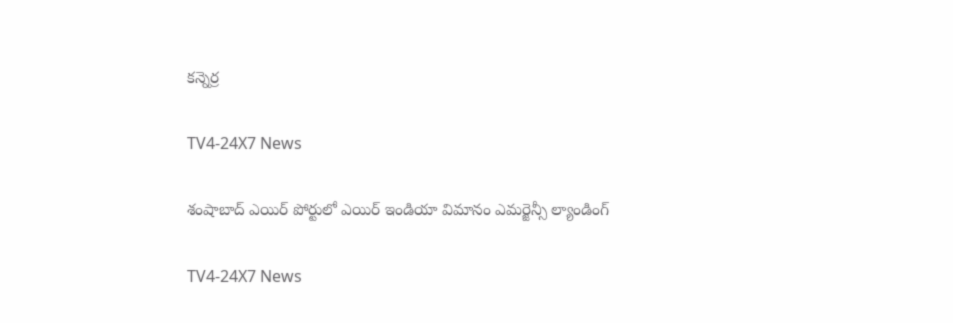కన్నెర్ర

TV4-24X7 News

శంషాబాద్ ఎయిర్ పోర్టులో ఎయిర్ ఇండియా విమానం ఎమర్జెన్సీ ల్యాండింగ్

TV4-24X7 News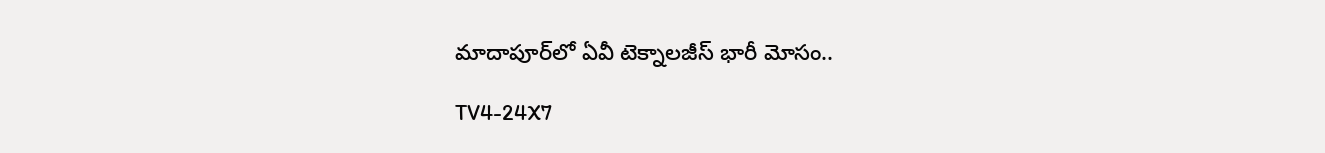మాదాపూర్‌లో ఏవీ టెక్నాలజీస్‌ భారీ మోసం..

TV4-24X7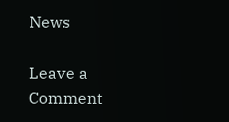News

Leave a Comment